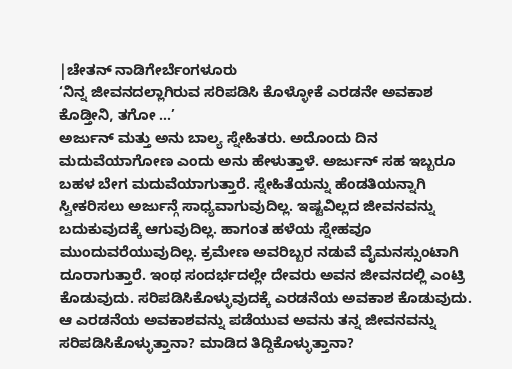|ಚೇತನ್ ನಾಡಿಗೇರ್ಬೆಂಗಳೂರು
‘ನಿನ್ನ ಜೀವನದಲ್ಲಾಗಿರುವ ಸರಿಪಡಿಸಿ ಕೊಳ್ಳೋಕೆ ಎರಡನೇ ಅವಕಾಶ ಕೊಡ್ತೀನಿ, ತಗೋ …’
ಅರ್ಜುನ್ ಮತ್ತು ಅನು ಬಾಲ್ಯ ಸ್ನೇಹಿತರು. ಅದೊಂದು ದಿನ ಮದುವೆಯಾಗೋಣ ಎಂದು ಅನು ಹೇಳುತ್ತಾಳೆ. ಅರ್ಜುನ್ ಸಹ ಇಬ್ಬರೂ ಬಹಳ ಬೇಗ ಮದುವೆಯಾಗುತ್ತಾರೆ. ಸ್ನೇಹಿತೆಯನ್ನು ಹೆಂಡತಿಯನ್ನಾಗಿ ಸ್ವೀಕರಿಸಲು ಅರ್ಜುನ್ಗೆ ಸಾಧ್ಯವಾಗುವುದಿಲ್ಲ. ಇಷ್ಟವಿಲ್ಲದ ಜೀವನವನ್ನು ಬದುಕುವುದಕ್ಕೆ ಆಗುವುದಿಲ್ಲ. ಹಾಗಂತ ಹಳೆಯ ಸ್ನೇಹವೂ ಮುಂದುವರೆಯುವುದಿಲ್ಲ. ಕ್ರಮೇಣ ಅವರಿಬ್ಬರ ನಡುವೆ ವೈಮನಸ್ಸುಂಟಾಗಿ ದೂರಾಗುತ್ತಾರೆ. ಇಂಥ ಸಂದರ್ಭದಲ್ಲೇ ದೇವರು ಅವನ ಜೀವನದಲ್ಲಿ ಎಂಟ್ರಿ ಕೊಡುವುದು. ಸರಿಪಡಿಸಿಕೊಳ್ಳುವುದಕ್ಕೆ ಎರಡನೆಯ ಅವಕಾಶ ಕೊಡುವುದು. ಆ ಎರಡನೆಯ ಅವಕಾಶವನ್ನು ಪಡೆಯುವ ಅವನು ತನ್ನ ಜೀವನವನ್ನು ಸರಿಪಡಿಸಿಕೊಳ್ಳುತ್ತಾನಾ? ಮಾಡಿದ ತಿದ್ದಿಕೊಳ್ಳುತ್ತಾನಾ?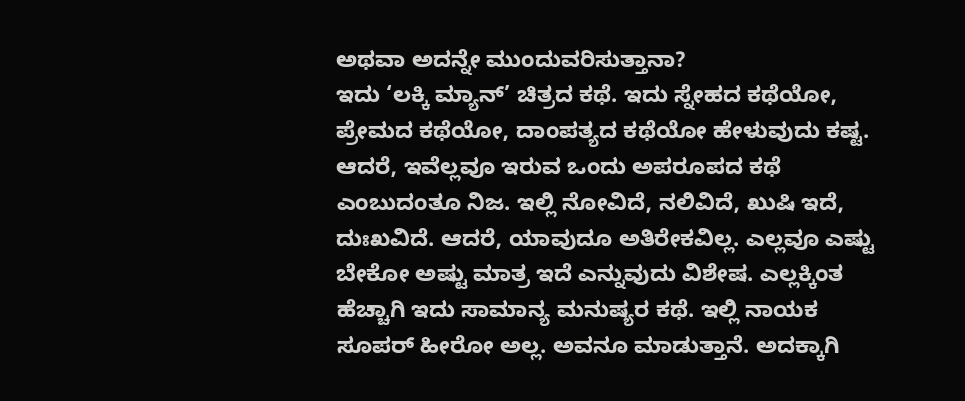ಅಥವಾ ಅದನ್ನೇ ಮುಂದುವರಿಸುತ್ತಾನಾ?
ಇದು ‘ಲಕ್ಕಿ ಮ್ಯಾನ್’ ಚಿತ್ರದ ಕಥೆ. ಇದು ಸ್ನೇಹದ ಕಥೆಯೋ, ಪ್ರೇಮದ ಕಥೆಯೋ, ದಾಂಪತ್ಯದ ಕಥೆಯೋ ಹೇಳುವುದು ಕಷ್ಟ. ಆದರೆ, ಇವೆಲ್ಲವೂ ಇರುವ ಒಂದು ಅಪರೂಪದ ಕಥೆ ಎಂಬುದಂತೂ ನಿಜ. ಇಲ್ಲಿ ನೋವಿದೆ, ನಲಿವಿದೆ, ಖುಷಿ ಇದೆ, ದುಃಖವಿದೆ. ಆದರೆ, ಯಾವುದೂ ಅತಿರೇಕವಿಲ್ಲ. ಎಲ್ಲವೂ ಎಷ್ಟು ಬೇಕೋ ಅಷ್ಟು ಮಾತ್ರ ಇದೆ ಎನ್ನುವುದು ವಿಶೇಷ. ಎಲ್ಲಕ್ಕಿಂತ ಹೆಚ್ಚಾಗಿ ಇದು ಸಾಮಾನ್ಯ ಮನುಷ್ಯರ ಕಥೆ. ಇಲ್ಲಿ ನಾಯಕ ಸೂಪರ್ ಹೀರೋ ಅಲ್ಲ. ಅವನೂ ಮಾಡುತ್ತಾನೆ. ಅದಕ್ಕಾಗಿ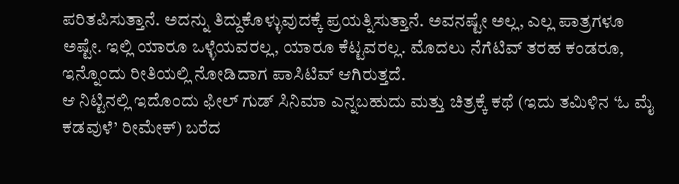ಪರಿತಪಿಸುತ್ತಾನೆ. ಅದನ್ನು ತಿದ್ದುಕೊಳ್ಳುವುದಕ್ಕೆ ಪ್ರಯತ್ನಿಸುತ್ತಾನೆ. ಅವನಷ್ಟೇ ಅಲ್ಲ, ಎಲ್ಲ ಪಾತ್ರಗಳೂ ಅಷ್ಟೇ. ಇಲ್ಲಿ ಯಾರೂ ಒಳ್ಳೆಯವರಲ್ಲ, ಯಾರೂ ಕೆಟ್ಟವರಲ್ಲ. ಮೊದಲು ನೆಗೆಟಿವ್ ತರಹ ಕಂಡರೂ, ಇನ್ನೊಂದು ರೀತಿಯಲ್ಲಿ ನೋಡಿದಾಗ ಪಾಸಿಟಿವ್ ಆಗಿರುತ್ತದೆ.
ಆ ನಿಟ್ಟಿನಲ್ಲಿ ಇದೊಂದು ಫೀಲ್ ಗುಡ್ ಸಿನಿಮಾ ಎನ್ನಬಹುದು ಮತ್ತು ಚಿತ್ರಕ್ಕೆ ಕಥೆ (ಇದು ತಮಿಳಿನ ‘ಓ ಮೈ ಕಡವುಳೆ’ ರೀಮೇಕ್) ಬರೆದ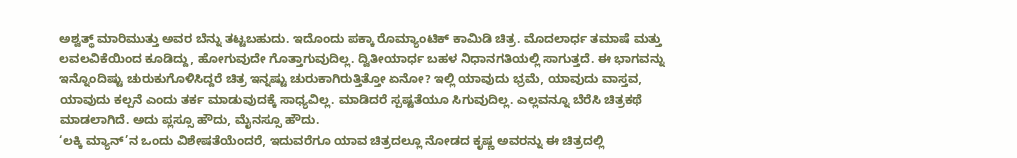ಅಶ್ವತ್ಥ್ ಮಾರಿಮುತ್ತು ಅವರ ಬೆನ್ನು ತಟ್ಟಬಹುದು. ಇದೊಂದು ಪಕ್ಕಾ ರೊಮ್ಯಾಂಟಿಕ್ ಕಾಮಿಡಿ ಚಿತ್ರ. ಮೊದಲಾರ್ಧ ತಮಾಷೆ ಮತ್ತು ಲವಲವಿಕೆಯಿಂದ ಕೂಡಿದ್ದು, ಹೋಗುವುದೇ ಗೊತ್ತಾಗುವುದಿಲ್ಲ. ದ್ವಿತೀಯಾರ್ಧ ಬಹಳ ನಿಧಾನಗತಿಯಲ್ಲಿ ಸಾಗುತ್ತದೆ. ಈ ಭಾಗವನ್ನು ಇನ್ನೊಂದಿಷ್ಟು ಚುರುಕುಗೊಳಿಸಿದ್ದರೆ ಚಿತ್ರ ಇನ್ನಷ್ಟು ಚುರುಕಾಗಿರುತ್ತಿತ್ತೋ ಏನೋ? ಇಲ್ಲಿ ಯಾವುದು ಭ್ರಮೆ, ಯಾವುದು ವಾಸ್ತವ, ಯಾವುದು ಕಲ್ಪನೆ ಎಂದು ತರ್ಕ ಮಾಡುವುದಕ್ಕೆ ಸಾಧ್ಯವಿಲ್ಲ. ಮಾಡಿದರೆ ಸ್ಪಷ್ಟತೆಯೂ ಸಿಗುವುದಿಲ್ಲ. ಎಲ್ಲವನ್ನೂ ಬೆರೆಸಿ ಚಿತ್ರಕಥೆ ಮಾಡಲಾಗಿದೆ. ಅದು ಪ್ಲಸ್ಸೂ ಹೌದು, ಮೈನಸ್ಸೂ ಹೌದು.
‘ಲಕ್ಕಿ ಮ್ಯಾನ್’ನ ಒಂದು ವಿಶೇಷತೆಯೆಂದರೆ, ಇದುವರೆಗೂ ಯಾವ ಚಿತ್ರದಲ್ಲೂ ನೋಡದ ಕೃಷ್ಣ ಅವರನ್ನು ಈ ಚಿತ್ರದಲ್ಲಿ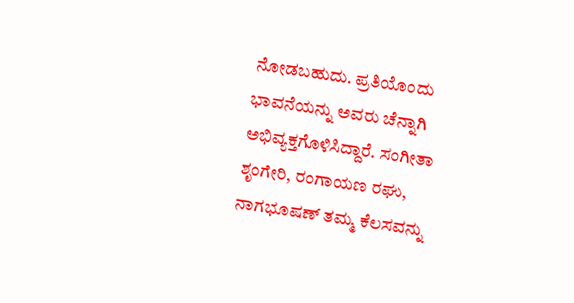ನೋಡಬಹುದು. ಪ್ರತಿಯೊಂದು ಭಾವನೆಯನ್ನು ಅವರು ಚೆನ್ನಾಗಿ ಅಭಿವ್ಯಕ್ತಗೊಳಿಸಿದ್ದಾರೆ. ಸಂಗೀತಾ ಶೃಂಗೇರಿ, ರಂಗಾಯಣ ರಘು, ನಾಗಭೂಷಣ್ ತಮ್ಮ ಕೆಲಸವನ್ನು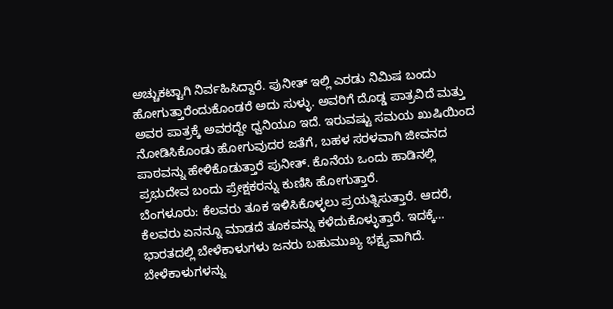ಅಚ್ಚುಕಟ್ಟಾಗಿ ನಿರ್ವಹಿಸಿದ್ದಾರೆ. ಪುನೀತ್ ಇಲ್ಲಿ ಎರಡು ನಿಮಿಷ ಬಂದು ಹೋಗುತ್ತಾರೆಂದುಕೊಂಡರೆ ಅದು ಸುಳ್ಳು. ಅವರಿಗೆ ದೊಡ್ಡ ಪಾತ್ರವಿದೆ ಮತ್ತು ಅವರ ಪಾತ್ರಕ್ಕೆ ಅವರದ್ದೇ ಧ್ವನಿಯೂ ಇದೆ. ಇರುವಷ್ಟು ಸಮಯ ಖುಷಿಯಿಂದ ನೋಡಿಸಿಕೊಂಡು ಹೋಗುವುದರ ಜತೆಗೆ, ಬಹಳ ಸರಳವಾಗಿ ಜೀವನದ ಪಾಠವನ್ನು ಹೇಳಿಕೊಡುತ್ತಾರೆ ಪುನೀತ್. ಕೊನೆಯ ಒಂದು ಹಾಡಿನಲ್ಲಿ ಪ್ರಭುದೇವ ಬಂದು ಪ್ರೇಕ್ಷಕರನ್ನು ಕುಣಿಸಿ ಹೋಗುತ್ತಾರೆ.
ಬೆಂಗಳೂರು: ಕೆಲವರು ತೂಕ ಇಳಿಸಿಕೊಳ್ಳಲು ಪ್ರಯತ್ನಿಸುತ್ತಾರೆ. ಆದರೆ, ಕೆಲವರು ಏನನ್ನೂ ಮಾಡದೆ ತೂಕವನ್ನು ಕಳೆದುಕೊಳ್ಳುತ್ತಾರೆ. ಇದಕ್ಕೆ…
ಭಾರತದಲ್ಲಿ ಬೇಳೆಕಾಳುಗಳು ಜನರು ಬಹುಮುಖ್ಯ ಭಕ್ಷ್ಯವಾಗಿದೆ. ಬೇಳೆಕಾಳುಗಳನ್ನು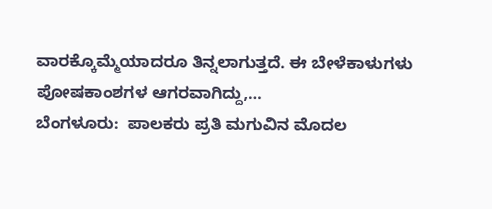ವಾರಕ್ಕೊಮ್ಮೆಯಾದರೂ ತಿನ್ನಲಾಗುತ್ತದೆ. ಈ ಬೇಳೆಕಾಳುಗಳು ಪೋಷಕಾಂಶಗಳ ಆಗರವಾಗಿದ್ದು,…
ಬೆಂಗಳೂರು:  ಪಾಲಕರು ಪ್ರತಿ ಮಗುವಿನ ಮೊದಲ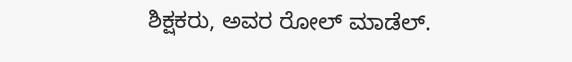ಶಿಕ್ಷಕರು, ಅವರ ರೋಲ್ ಮಾಡೆಲ್.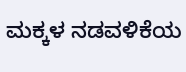ಮಕ್ಕಳ ನಡವಳಿಕೆಯ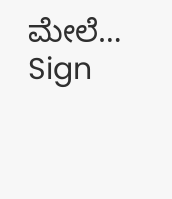ಮೇಲೆ…
Sign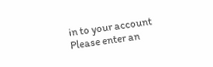in to your account
Please enter an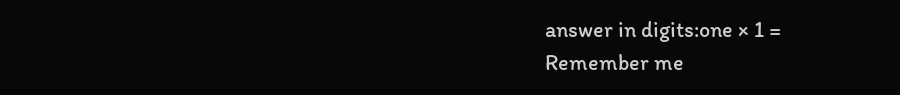answer in digits:one × 1 =
Remember me